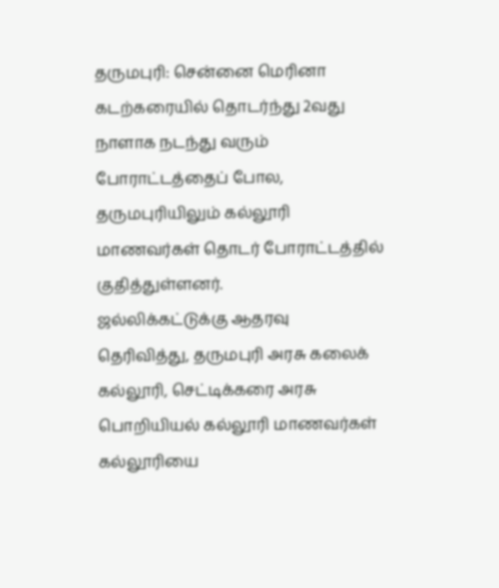தருமபுரி: சென்னை மெரினா கடற்கரையில் தொடர்ந்து 2வது நாளாக நடந்து வரும் போராட்டத்தைப் போல, தருமபுரியிலும் கல்லூரி மாணவர்கள் தொடர் போராட்டத்தில் குதித்துள்ளனர்.
ஜல்லிக்கட்டுக்கு ஆதரவு தெரிவித்து, தருமபுரி அரசு கலைக் கல்லூரி, செட்டிக்கரை அரசு பொறியியல் கல்லூரி மாணவர்கள் கல்லூரியை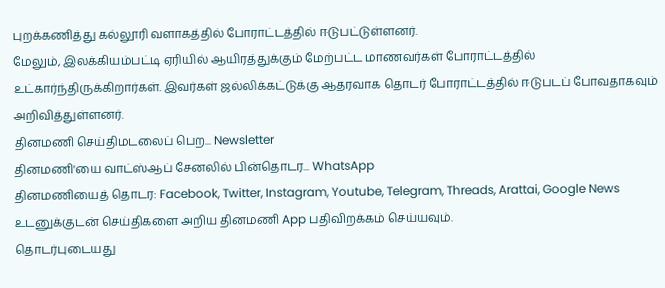புறக்கணித்து கல்லூரி வளாகத்தில் போராட்டத்தில் ஈடுபட்டுள்ளனர்.
மேலும், இலக்கியம்பட்டி ஏரியில் ஆயிரத்துக்கும் மேற்பட்ட மாணவர்கள் போராட்டத்தில் உட்கார்ந்திருக்கிறார்கள். இவர்கள் ஜல்லிக்கட்டுக்கு ஆதரவாக தொடர் போராட்டத்தில் ஈடுபடப் போவதாகவும் அறிவித்துள்ளனர்.
தினமணி செய்திமடலைப் பெற... Newsletter
தினமணி'யை வாட்ஸ்ஆப் சேனலில் பின்தொடர... WhatsApp
தினமணியைத் தொடர: Facebook, Twitter, Instagram, Youtube, Telegram, Threads, Arattai, Google News
உடனுக்குடன் செய்திகளை அறிய தினமணி App பதிவிறக்கம் செய்யவும்.
தொடர்புடையது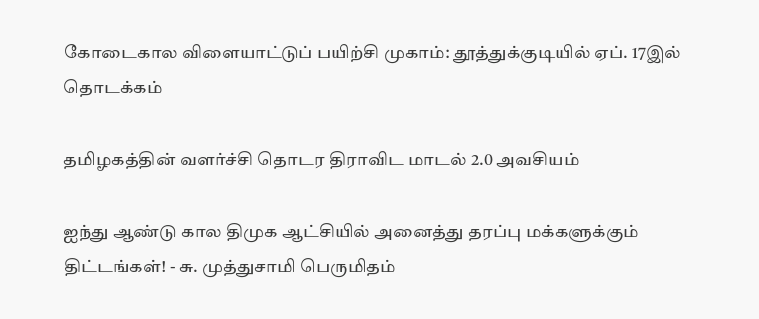கோடைகால விளையாட்டுப் பயிற்சி முகாம்: தூத்துக்குடியில் ஏப். 17இல் தொடக்கம்

தமிழகத்தின் வளர்ச்சி தொடர திராவிட மாடல் 2.0 அவசியம்

ஐந்து ஆண்டு கால திமுக ஆட்சியில் அனைத்து தரப்பு மக்களுக்கும் திட்டங்கள்! - சு. முத்துசாமி பெருமிதம்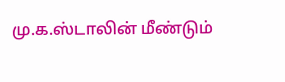மு.க.ஸ்டாலின் மீண்டும்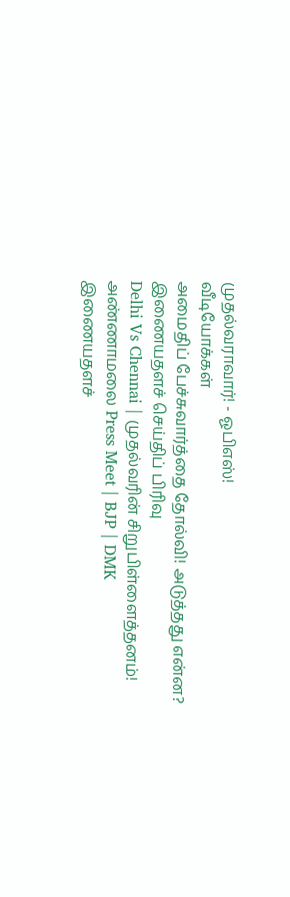முதல்வராவார்! - ஓபிஎஸ்!
வீடியோக்கள்
அமைதிப் பேச்சுவார்த்தை தோல்வி! அடுத்தது என்ன?
இணையதளச் செய்திப் பிரிவு
Delhi Vs Chennai | முதல்வரின் சிறுபிள்ளைத்தனம்! அண்ணாமலை Press Meet | BJP | DMK
இணையதளச்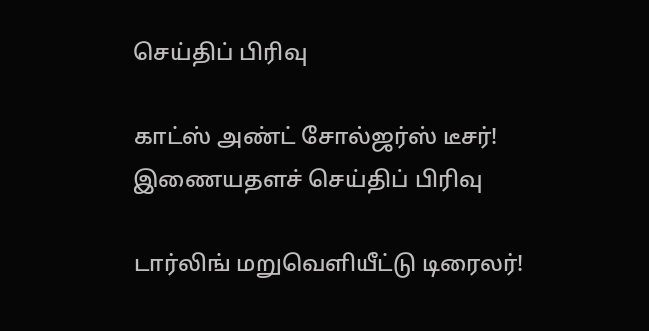செய்திப் பிரிவு

காட்ஸ் அண்ட் சோல்ஜர்ஸ் டீசர்!
இணையதளச் செய்திப் பிரிவு

டார்லிங் மறுவெளியீட்டு டிரைலர்!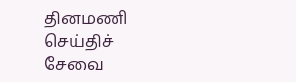தினமணி செய்திச் சேவை